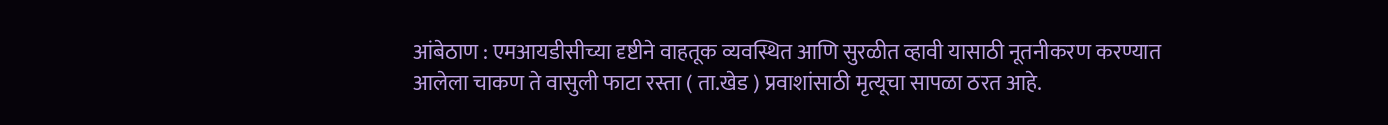आंबेठाण : एमआयडीसीच्या दृष्टीने वाहतूक व्यवस्थित आणि सुरळीत व्हावी यासाठी नूतनीकरण करण्यात आलेला चाकण ते वासुली फाटा रस्ता ( ता.खेड ) प्रवाशांसाठी मृत्यूचा सापळा ठरत आहे.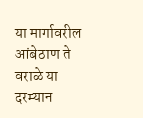या मार्गावरील आंबेठाण ते वराळे या दरम्यान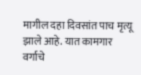मागील दहा दिवसांत पाच मृत्यू झाले आहे. यात कामगार वर्गाचे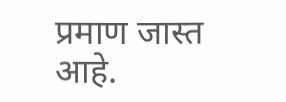प्रमाण जास्त आहे.